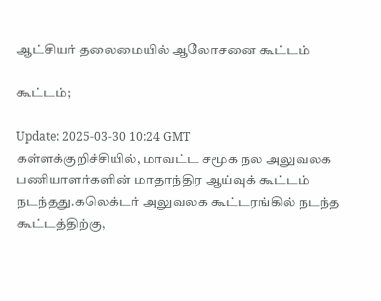ஆட்சியர் தலைமையில் ஆலோசனை கூட்டம்

கூட்டம்;

Update: 2025-03-30 10:24 GMT
கள்ளக்குறிச்சியில், மாவட்ட சமூக நல அலுவலக பணியாளர்களின் மாதாந்திர ஆய்வுக் கூட்டம் நடந்தது.கலெக்டர் அலுவலக கூட்டரங்கில் நடந்த கூட்டத்திற்கு,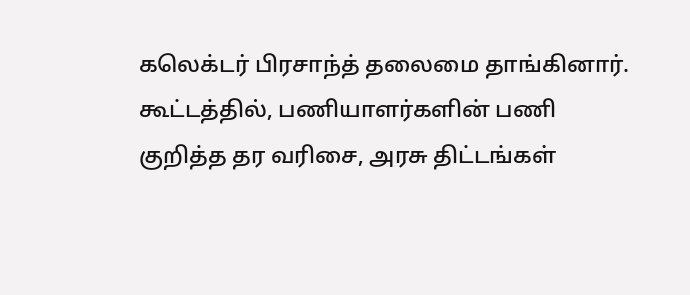கலெக்டர் பிரசாந்த் தலைமை தாங்கினார். கூட்டத்தில், பணியாளர்களின் பணி குறித்த தர வரிசை, அரசு திட்டங்கள்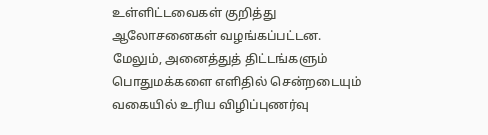உள்ளிட்டவைகள் குறித்து ஆலோசனைகள் வழங்கப்பட்டன. மேலும், அனைத்துத் திட்டங்களும் பொதுமக்களை எளிதில் சென்றடையும் வகையில் உரிய விழிப்புணர்வு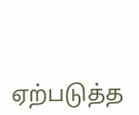ஏற்படுத்த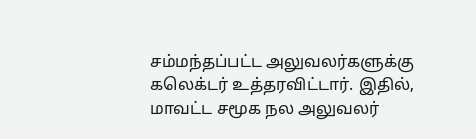சம்மந்தப்பட்ட அலுவலர்களுக்கு கலெக்டர் உத்தரவிட்டார். இதில், மாவட்ட சமூக நல அலுவலர்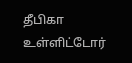தீபிகா உள்ளிட்டோர்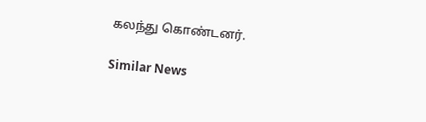கலந்து கொண்டனர்.

Similar News